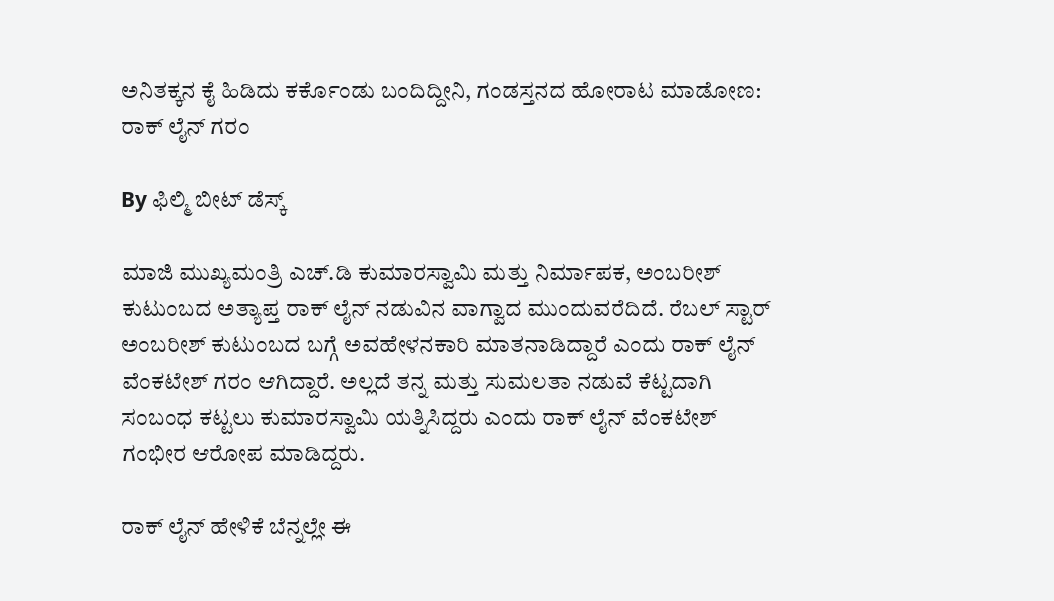ಅನಿತಕ್ಕನ ಕೈ ಹಿಡಿದು ಕರ್ಕೊಂಡು ಬಂದಿದ್ದೀನಿ, ಗಂಡಸ್ತನದ ಹೋರಾಟ ಮಾಡೋಣ: ರಾಕ್ ಲೈನ್ ಗರಂ

By ಫಿಲ್ಮಿ ಬೀಟ್ ಡೆಸ್ಕ್

ಮಾಜಿ ಮುಖ್ಯಮಂತ್ರಿ ಎಚ್.ಡಿ ಕುಮಾರಸ್ವಾಮಿ ಮತ್ತು ನಿರ್ಮಾಪಕ, ಅಂಬರೀಶ್ ಕುಟುಂಬದ ಅತ್ಯಾಪ್ತ ರಾಕ್ ಲೈನ್ ನಡುವಿನ ವಾಗ್ವಾದ ಮುಂದುವರೆದಿದೆ. ರೆಬಲ್ ಸ್ಟಾರ್ ಅಂಬರೀಶ್ ಕುಟುಂಬದ ಬಗ್ಗೆ ಅವಹೇಳನಕಾರಿ ಮಾತನಾಡಿದ್ದಾರೆ ಎಂದು ರಾಕ್ ಲೈನ್ ವೆಂಕಟೇಶ್ ಗರಂ ಆಗಿದ್ದಾರೆ. ಅಲ್ಲದೆ ತನ್ನ ಮತ್ತು ಸುಮಲತಾ ನಡುವೆ ಕೆಟ್ಟದಾಗಿ ಸಂಬಂಧ ಕಟ್ಟಲು ಕುಮಾರಸ್ವಾಮಿ ಯತ್ನಿಸಿದ್ದರು ಎಂದು ರಾಕ್ ಲೈನ್ ವೆಂಕಟೇಶ್ ಗಂಭೀರ ಆರೋಪ ಮಾಡಿದ್ದರು.

ರಾಕ್ ಲೈನ್ ಹೇಳಿಕೆ ಬೆನ್ನಲ್ಲೇ ಈ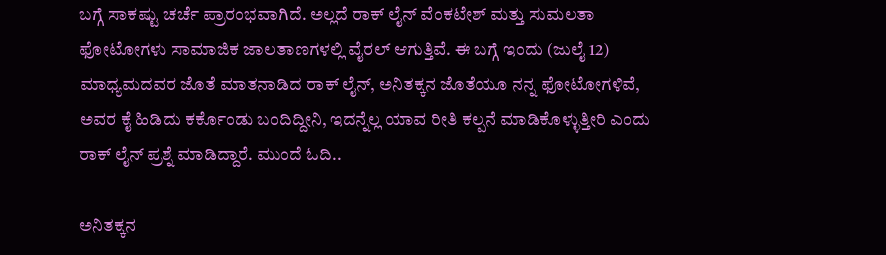ಬಗ್ಗೆ ಸಾಕಷ್ಟು ಚರ್ಚೆ ಪ್ರಾರಂಭವಾಗಿದೆ. ಅಲ್ಲದೆ ರಾಕ್ ಲೈನ್ ವೆಂಕಟೇಶ್ ಮತ್ತು ಸುಮಲತಾ ಫೋಟೋಗಳು ಸಾಮಾಜಿಕ ಜಾಲತಾಣಗಳಲ್ಲಿ ವೈರಲ್ ಆಗುತ್ತಿವೆ. ಈ ಬಗ್ಗೆ ಇಂದು (ಜುಲೈ 12) ಮಾಧ್ಯಮದವರ ಜೊತೆ ಮಾತನಾಡಿದ ರಾಕ್ ಲೈನ್, ಅನಿತಕ್ಕನ ಜೊತೆಯೂ ನನ್ನ ಫೋಟೋಗಳಿವೆ, ಅವರ ಕೈ ಹಿಡಿದು ಕರ್ಕೊಂಡು ಬಂದಿದ್ದೀನಿ, ಇದನ್ನೆಲ್ಲ ಯಾವ ರೀತಿ ಕಲ್ಪನೆ ಮಾಡಿಕೊಳ್ಳುತ್ತೀರಿ ಎಂದು ರಾಕ್ ಲೈನ್ ಪ್ರಶ್ನೆ ಮಾಡಿದ್ದಾರೆ. ಮುಂದೆ ಓದಿ..

ಅನಿತಕ್ಕನ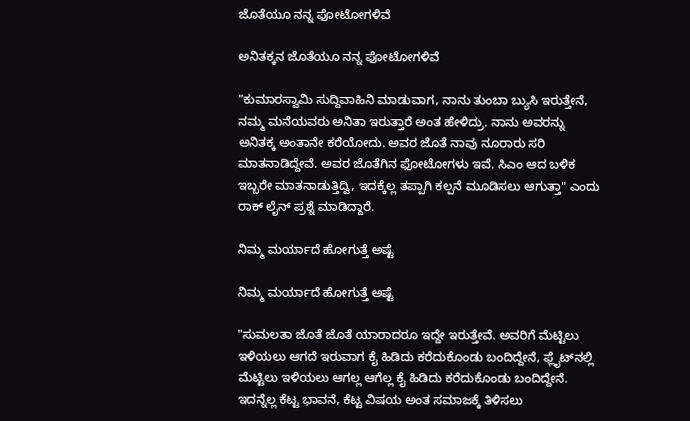ಜೊತೆಯೂ ನನ್ನ ಫೋಟೋಗಳಿವೆ

ಅನಿತಕ್ಕನ ಜೊತೆಯೂ ನನ್ನ ಫೋಟೋಗಳಿವೆ

"ಕುಮಾರಸ್ವಾಮಿ ಸುದ್ದಿವಾಹಿನಿ ಮಾಡುವಾಗ, ನಾನು ತುಂಬಾ ಬ್ಯುಸಿ ಇರುತ್ತೇನೆ, ನಮ್ಮ ಮನೆಯವರು ಅನಿತಾ ಇರುತ್ತಾರೆ ಅಂತ ಹೇಳಿದ್ರು. ನಾನು ಅವರನ್ನು ಅನಿತಕ್ಕ ಅಂತಾನೇ ಕರೆಯೋದು. ಅವರ ಜೊತೆ ನಾವು ನೂರಾರು ಸರಿ ಮಾತನಾಡಿದ್ದೇವೆ. ಅವರ ಜೊತೆಗಿನ ಫೋಟೋಗಳು ಇವೆ. ಸಿಎಂ ಆದ ಬಳಿಕ ಇಬ್ಬರೇ ಮಾತನಾಡುತ್ತಿದ್ವಿ, ಇದಕ್ಕೆಲ್ಲ ತಪ್ಪಾಗಿ ಕಲ್ಪನೆ ಮೂಡಿಸಲು ಆಗುತ್ತಾ" ಎಂದು ರಾಕ್ ಲೈನ್ ಪ್ರಶ್ನೆ ಮಾಡಿದ್ದಾರೆ.

ನಿಮ್ಮ ಮರ್ಯಾದೆ ಹೋಗುತ್ತೆ ಅಷ್ಟೆ

ನಿಮ್ಮ ಮರ್ಯಾದೆ ಹೋಗುತ್ತೆ ಅಷ್ಟೆ

"ಸುಮಲತಾ ಜೊತೆ ಜೊತೆ ಯಾರಾದರೂ ಇದ್ದೇ ಇರುತ್ತೇವೆ. ಅವರಿಗೆ ಮೆಟ್ಟಿಲು ಇಳಿಯಲು ಆಗದೆ ಇರುವಾಗ ಕೈ ಹಿಡಿದು ಕರೆದುಕೊಂಡು ಬಂದಿದ್ದೇನೆ, ಫ್ಲೈಟ್‌ನಲ್ಲಿ ಮೆಟ್ಟಿಲು ಇಳಿಯಲು ಆಗಲ್ಲ ಆಗೆಲ್ಲ ಕೈ ಹಿಡಿದು ಕರೆದುಕೊಂಡು ಬಂದಿದ್ದೇನೆ. ಇದನ್ನೆಲ್ಲ ಕೆಟ್ಟ ಭಾವನೆ, ಕೆಟ್ಟ ವಿಷಯ ಅಂತ ಸಮಾಜಕ್ಕೆ ತಿಳಿಸಲು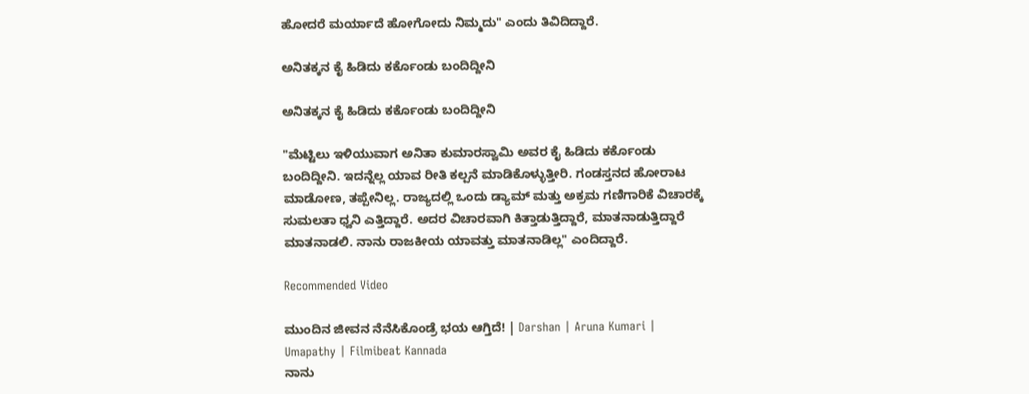ಹೋದರೆ ಮರ್ಯಾದೆ ಹೋಗೋದು ನಿಮ್ಮದು" ಎಂದು ತಿವಿದಿದ್ದಾರೆ.

ಅನಿತಕ್ಕನ ಕೈ ಹಿಡಿದು ಕರ್ಕೊಂಡು ಬಂದಿದ್ದೀನಿ

ಅನಿತಕ್ಕನ ಕೈ ಹಿಡಿದು ಕರ್ಕೊಂಡು ಬಂದಿದ್ದೀನಿ

"ಮೆಟ್ಟಿಲು ಇಳಿಯುವಾಗ ಅನಿತಾ ಕುಮಾರಸ್ವಾಮಿ ಅವರ ಕೈ ಹಿಡಿದು ಕರ್ಕೊಂಡು ಬಂದಿದ್ದೀನಿ. ಇದನ್ನೆಲ್ಲ ಯಾವ ರೀತಿ ಕಲ್ಪನೆ ಮಾಡಿಕೊಳ್ಳುತ್ತೀರಿ. ಗಂಡಸ್ತನದ ಹೋರಾಟ ಮಾಡೋಣ, ತಪ್ಪೇನಿಲ್ಲ. ರಾಜ್ಯದಲ್ಲಿ ಒಂದು ಡ್ಯಾಮ್ ಮತ್ತು ಅಕ್ರಮ ಗಣಿಗಾರಿಕೆ ವಿಚಾರಕ್ಕೆ ಸುಮಲತಾ ಧ್ವನಿ ಎತ್ತಿದ್ದಾರೆ. ಅದರ ವಿಚಾರವಾಗಿ ಕಿತ್ತಾಡುತ್ತಿದ್ದಾರೆ, ಮಾತನಾಡುತ್ತಿದ್ದಾರೆ ಮಾತನಾಡಲಿ. ನಾನು ರಾಜಕೀಯ ಯಾವತ್ತು ಮಾತನಾಡಿಲ್ಲ" ಎಂದಿದ್ದಾರೆ.

Recommended Video

ಮುಂದಿನ ಜೀವನ ನೆನೆಸಿಕೊಂಡ್ರೆ ಭಯ ಆಗ್ತಿದೆ! | Darshan | Aruna Kumari | Umapathy | Filmibeat Kannada
ನಾನು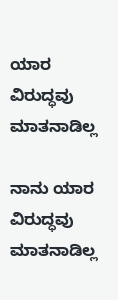ಯಾರ ವಿರುದ್ಧವು ಮಾತನಾಡಿಲ್ಲ

ನಾನು ಯಾರ ವಿರುದ್ಧವು ಮಾತನಾಡಿಲ್ಲ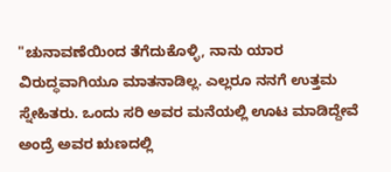"ಚುನಾವಣೆಯಿಂದ ತೆಗೆದುಕೊಳ್ಳಿ, ನಾನು ಯಾರ ವಿರುದ್ಧವಾಗಿಯೂ ಮಾತನಾಡಿಲ್ಲ. ಎಲ್ಲರೂ ನನಗೆ ಉತ್ತಮ ಸ್ನೇಹಿತರು. ಒಂದು ಸರಿ ಅವರ ಮನೆಯಲ್ಲಿ ಊಟ ಮಾಡಿದ್ದೇವೆ ಅಂದ್ರೆ ಅವರ ಋಣದಲ್ಲಿ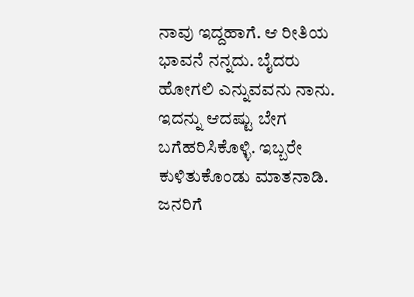ನಾವು ಇದ್ದಹಾಗೆ. ಆ ರೀತಿಯ ಭಾವನೆ ನನ್ನದು. ಬೈದರು ಹೋಗಲಿ ಎನ್ನುವವನು ನಾನು. ಇದನ್ನು ಆದಷ್ಟು ಬೇಗ ಬಗೆಹರಿಸಿಕೊಳ್ಳಿ. ಇಬ್ಬರೇ ಕುಳಿತುಕೊಂಡು ಮಾತನಾಡಿ. ಜನರಿಗೆ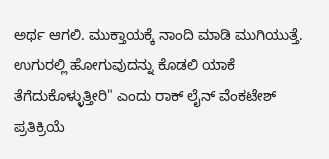ಅರ್ಥ ಆಗಲಿ. ಮುಕ್ತಾಯಕ್ಕೆ ನಾಂದಿ ಮಾಡಿ ಮುಗಿಯುತ್ತೆ. ಉಗುರಲ್ಲಿ ಹೋಗುವುದನ್ನು ಕೊಡಲಿ ಯಾಕೆ ತೆಗೆದುಕೊಳ್ಳುತ್ತೀರಿ" ಎಂದು ರಾಕ್ ಲೈನ್ ವೆಂಕಟೇಶ್ ಪ್ರತಿಕ್ರಿಯೆ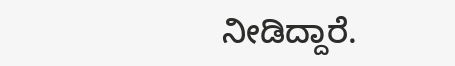ನೀಡಿದ್ದಾರೆ.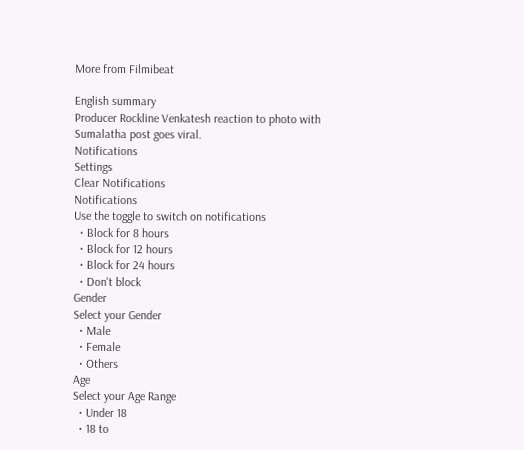More from Filmibeat

English summary
Producer Rockline Venkatesh reaction to photo with Sumalatha post goes viral.
Notifications
Settings
Clear Notifications
Notifications
Use the toggle to switch on notifications
  • Block for 8 hours
  • Block for 12 hours
  • Block for 24 hours
  • Don't block
Gender
Select your Gender
  • Male
  • Female
  • Others
Age
Select your Age Range
  • Under 18
  • 18 to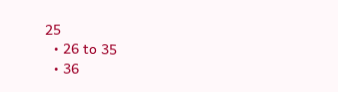25
  • 26 to 35
  • 36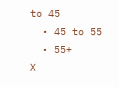to 45
  • 45 to 55
  • 55+
X